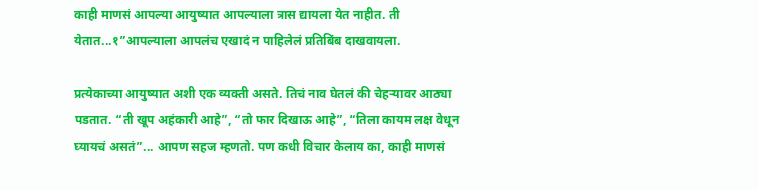काही माणसं आपल्या आयुष्यात आपल्याला त्रास द्यायला येत नाहीत. ती येतात...१”आपल्याला आपलंच एखादं न पाहिलेलं प्रतिबिंब दाखवायला.

प्रत्येकाच्या आयुष्यात अशी एक व्यक्ती असते. तिचं नाव घेतलं की चेहऱ्यावर आठ्या पडतात. “ती खूप अहंकारी आहे”, “तो फार दिखाऊ आहे”, “तिला कायम लक्ष वेधून घ्यायचं असतं”... आपण सहज म्हणतो. पण कधी विचार केलाय का, काही माणसं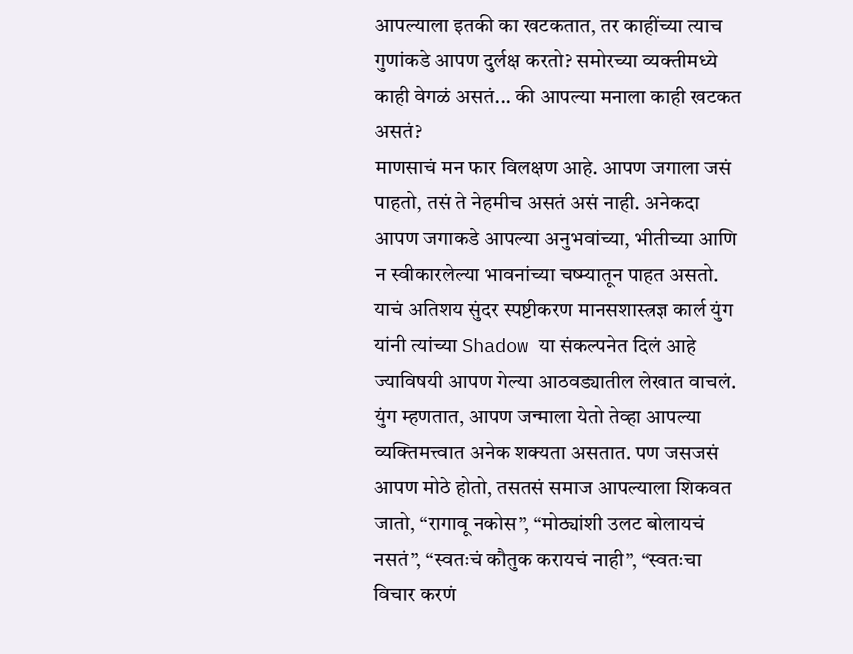आपल्याला इतकी का खटकतात, तर काहींच्या त्याच गुणांकडे आपण दुर्लक्ष करतो? समोरच्या व्यक्तीमध्ये काही वेगळं असतं... की आपल्या मनाला काही खटकत असतं?
माणसाचं मन फार विलक्षण आहे. आपण जगाला जसं पाहतो, तसं ते नेहमीच असतं असं नाही. अनेकदा आपण जगाकडे आपल्या अनुभवांच्या, भीतीच्या आणि न स्वीकारलेल्या भावनांच्या चष्म्यातून पाहत असतो. याचं अतिशय सुंदर स्पष्टीकरण मानसशास्त्रज्ञ कार्ल युंग यांनी त्यांच्या Shadow या संकल्पनेत दिलं आहे ज्याविषयी आपण गेल्या आठवड्यातील लेखात वाचलं.
युंग म्हणतात, आपण जन्माला येतो तेव्हा आपल्या व्यक्तिमत्त्वात अनेक शक्यता असतात. पण जसजसं आपण मोठे होतो, तसतसं समाज आपल्याला शिकवत जातो, “रागावू नकोस”, “मोठ्यांशी उलट बोलायचं नसतं”, “स्वतःचं कौतुक करायचं नाही”, “स्वतःचा विचार करणं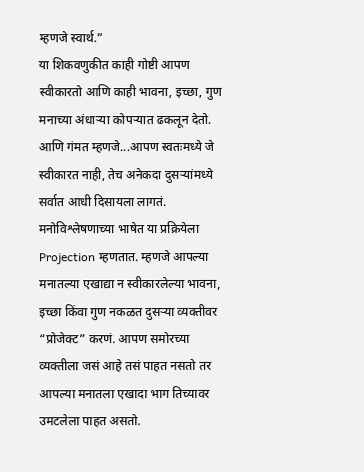म्हणजे स्वार्थ.”
या शिकवणुकीत काही गोष्टी आपण स्वीकारतो आणि काही भावना, इच्छा, गुण मनाच्या अंधाऱ्या कोपऱ्यात ढकलून देतो. आणि गंमत म्हणजे...आपण स्वतःमध्ये जे स्वीकारत नाही, तेच अनेकदा दुसऱ्यांमध्ये सर्वात आधी दिसायला लागतं.
मनोविश्लेषणाच्या भाषेत या प्रक्रियेला Projection म्हणतात. म्हणजे आपल्या मनातल्या एखाद्या न स्वीकारलेल्या भावना, इच्छा किंवा गुण नकळत दुसऱ्या व्यक्तीवर “प्रोजेक्ट” करणं. आपण समोरच्या व्यक्तीला जसं आहे तसं पाहत नसतो तर आपल्या मनातला एखादा भाग तिच्यावर उमटलेला पाहत असतो.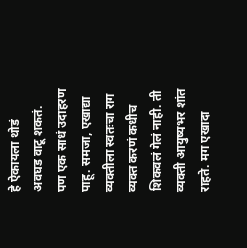हे ऐकायला थोडं अवघड वाटू शकतं. पण एक साधं उदाहरण पाहू. समजा, एखाद्या व्यक्तीला स्वतःचा राग व्यक्त करणं कधीच शिकवलं गेलं नाही. ती व्यक्ती आयुष्यभर शांत राहते. मग एखादा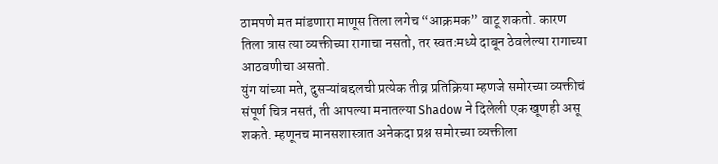ठामपणे मत मांडणारा माणूस तिला लगेच “आक्रमक” वाटू शकतो. कारण तिला त्रास त्या व्यक्तीच्या रागाचा नसतो, तर स्वतःमध्ये दाबून ठेवलेल्या रागाच्या आठवणीचा असतो.
युंग यांच्या मते, दुसऱ्यांबद्दलची प्रत्येक तीव्र प्रतिक्रिया म्हणजे समोरच्या व्यक्तीचं संपूर्ण चित्र नसतं, ती आपल्या मनातल्या Shadow ने दिलेली एक खूणही असू शकते. म्हणूनच मानसशास्त्रात अनेकदा प्रश्न समोरच्या व्यक्तीला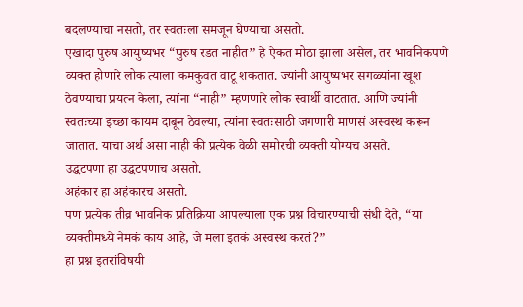बदलण्याचा नसतो, तर स्वतःला समजून घेण्याचा असतो.
एखादा पुरुष आयुष्यभर “पुरुष रडत नाहीत” हे ऐकत मोठा झाला असेल, तर भावनिकपणे व्यक्त होणारे लोक त्याला कमकुवत वाटू शकतात. ज्यांनी आयुष्यभर सगळ्यांना खूश ठेवण्याचा प्रयत्न केला, त्यांना “नाही” म्हणणारे लोक स्वार्थी वाटतात. आणि ज्यांनी स्वतःच्या इच्छा कायम दाबून ठेवल्या, त्यांना स्वतःसाठी जगणारी माणसं अस्वस्थ करून जातात. याचा अर्थ असा नाही की प्रत्येक वेळी समोरची व्यक्ती योग्यच असते.
उद्धटपणा हा उद्धटपणाच असतो.
अहंकार हा अहंकारच असतो.
पण प्रत्येक तीव्र भावनिक प्रतिक्रिया आपल्याला एक प्रश्न विचारण्याची संधी देते, “या व्यक्तीमध्ये नेमकं काय आहे, जे मला इतकं अस्वस्थ करतं?”
हा प्रश्न इतरांविषयी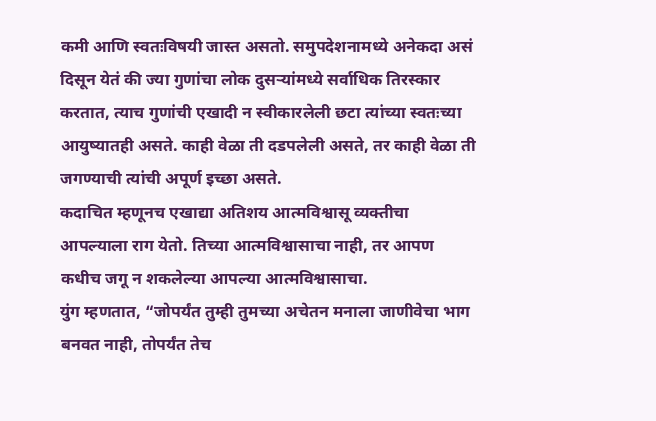कमी आणि स्वतःविषयी जास्त असतो. समुपदेशनामध्ये अनेकदा असं दिसून येतं की ज्या गुणांचा लोक दुसऱ्यांमध्ये सर्वाधिक तिरस्कार करतात, त्याच गुणांची एखादी न स्वीकारलेली छटा त्यांच्या स्वतःच्या आयुष्यातही असते. काही वेळा ती दडपलेली असते, तर काही वेळा ती जगण्याची त्यांची अपूर्ण इच्छा असते.
कदाचित म्हणूनच एखाद्या अतिशय आत्मविश्वासू व्यक्तीचा आपल्याला राग येतो. तिच्या आत्मविश्वासाचा नाही, तर आपण कधीच जगू न शकलेल्या आपल्या आत्मविश्वासाचा.
युंग म्हणतात, “जोपर्यंत तुम्ही तुमच्या अचेतन मनाला जाणीवेचा भाग बनवत नाही, तोपर्यंत तेच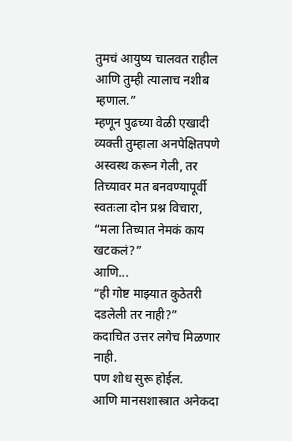तुमचं आयुष्य चालवत राहील आणि तुम्ही त्यालाच नशीब म्हणाल.”
म्हणून पुढच्या वेळी एखादी व्यक्ती तुम्हाला अनपेक्षितपणे अस्वस्थ करून गेली, तर तिच्यावर मत बनवण्यापूर्वी स्वतःला दोन प्रश्न विचारा,
“मला तिच्यात नेमकं काय खटकलं?”
आणि...
“ही गोष्ट माझ्यात कुठेतरी दडलेली तर नाही?”
कदाचित उत्तर लगेच मिळणार नाही.
पण शोध सुरू होईल.
आणि मानसशास्त्रात अनेकदा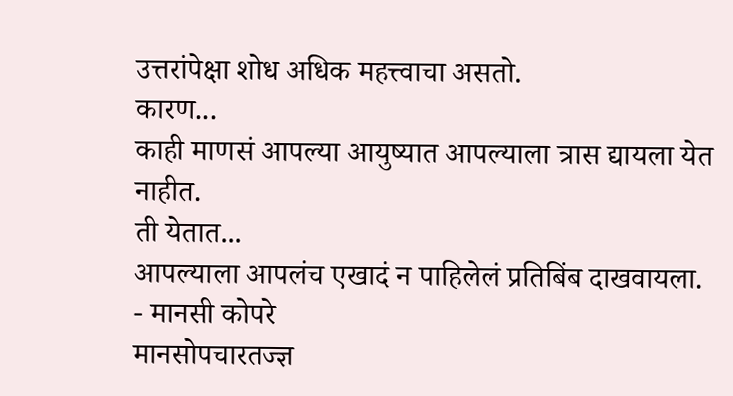उत्तरांपेक्षा शोध अधिक महत्त्वाचा असतो.
कारण...
काही माणसं आपल्या आयुष्यात आपल्याला त्रास द्यायला येत नाहीत.
ती येतात...
आपल्याला आपलंच एखादं न पाहिलेलं प्रतिबिंब दाखवायला.
- मानसी कोपरे
मानसोपचारतज्ज्ञ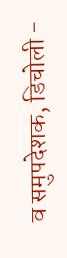व समुपदेशक, डिचोली -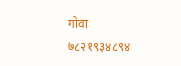गोवा
७८२१९३४८९४